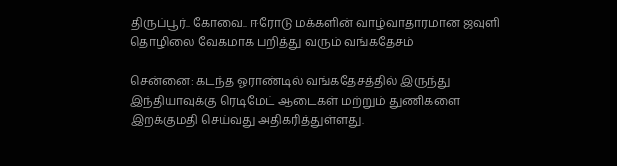திருப்பூர்.. கோவை.. ஈரோடு மக்களின் வாழ்வாதாரமான ஜவுளி தொழிலை வேகமாக பறித்து வரும் வங்கதேசம்

சென்னை: கடந்த ஓராண்டில் வங்கதேசத்தில் இருந்து இந்தியாவுக்கு ரெடிமேட் ஆடைகள் மற்றும் துணிகளை இறக்குமதி செய்வது அதிகரித்துள்ளது.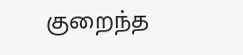குறைந்த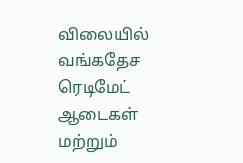விலையில் வங்கதேச ரெடிமேட் ஆடைகள் மற்றும்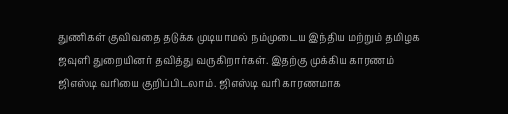துணிகள் குவிவதை தடுக்க முடியாமல் நம்முடைய இந்திய மற்றும் தமிழக ஜவுளி துறையினர் தவித்து வருகிறார்கள். இதற்கு முக்கிய காரணம் ஜிஎஸ்டி வரியை குறிப்பிடலாம். ஜிஎஸ்டி வரி காரணமாக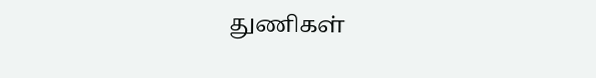துணிகள்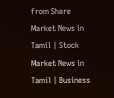from Share Market News in Tamil | Stock Market News in Tamil | Business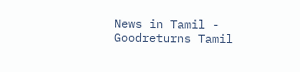News in Tamil - Goodreturns Tamil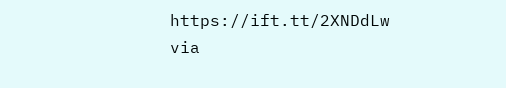https://ift.tt/2XNDdLw
via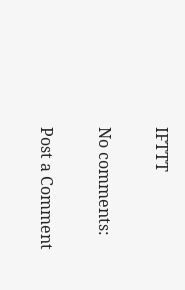IFTTT

No comments:

Post a Comment